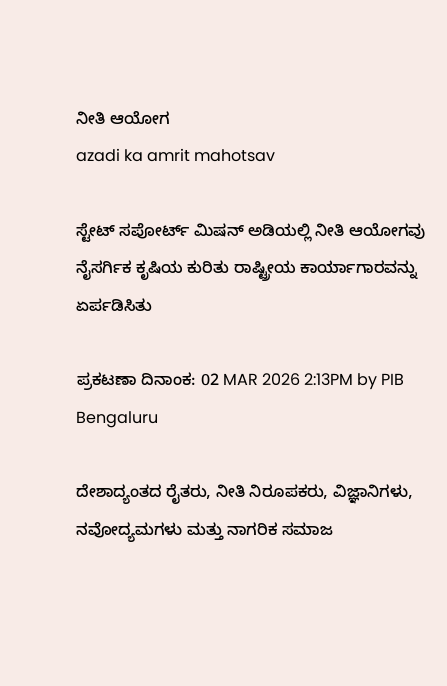ನೀತಿ ಆಯೋಗ
azadi ka amrit mahotsav

ಸ್ಟೇಟ್ ಸಪೋರ್ಟ್ ಮಿಷನ್ ಅಡಿಯಲ್ಲಿ ನೀತಿ ಆಯೋಗವು ನೈಸರ್ಗಿಕ ಕೃಷಿಯ ಕುರಿತು ರಾಷ್ಟ್ರೀಯ ಕಾರ್ಯಾಗಾರವನ್ನು ಏರ್ಪಡಿಸಿತು

ಪ್ರಕಟಣಾ ದಿನಾಂಕ: 02 MAR 2026 2:13PM by PIB Bengaluru

ದೇಶಾದ್ಯಂತದ ರೈತರು, ನೀತಿ ನಿರೂಪಕರು, ವಿಜ್ಞಾನಿಗಳು, ನವೋದ್ಯಮಗಳು ಮತ್ತು ನಾಗರಿಕ ಸಮಾಜ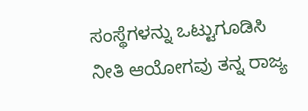ಸಂಸ್ಥೆಗಳನ್ನು ಒಟ್ಟುಗೂಡಿಸಿ ನೀತಿ ಆಯೋಗವು ತನ್ನ ರಾಜ್ಯ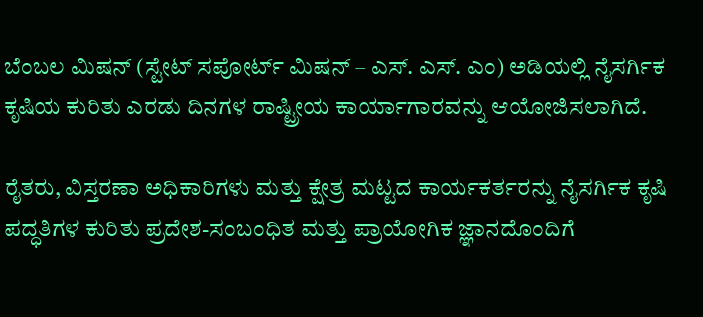ಬೆಂಬಲ ಮಿಷನ್ (ಸ್ಟೇಟ್ ಸಪೋರ್ಟ್ ಮಿಷನ್ – ಎಸ್. ಎಸ್. ಎಂ) ಅಡಿಯಲ್ಲಿ ನೈಸರ್ಗಿಕ ಕೃಷಿಯ ಕುರಿತು ಎರಡು ದಿನಗಳ ರಾಷ್ಟ್ರೀಯ ಕಾರ್ಯಾಗಾರವನ್ನು ಆಯೋಜಿಸಲಾಗಿದೆ.

ರೈತರು, ವಿಸ್ತರಣಾ ಅಧಿಕಾರಿಗಳು ಮತ್ತು ಕ್ಷೇತ್ರ ಮಟ್ಟದ ಕಾರ್ಯಕರ್ತರನ್ನು ನೈಸರ್ಗಿಕ ಕೃಷಿ ಪದ್ಧತಿಗಳ ಕುರಿತು ಪ್ರದೇಶ-ಸಂಬಂಧಿತ ಮತ್ತು ಪ್ರಾಯೋಗಿಕ ಜ್ಞಾನದೊಂದಿಗೆ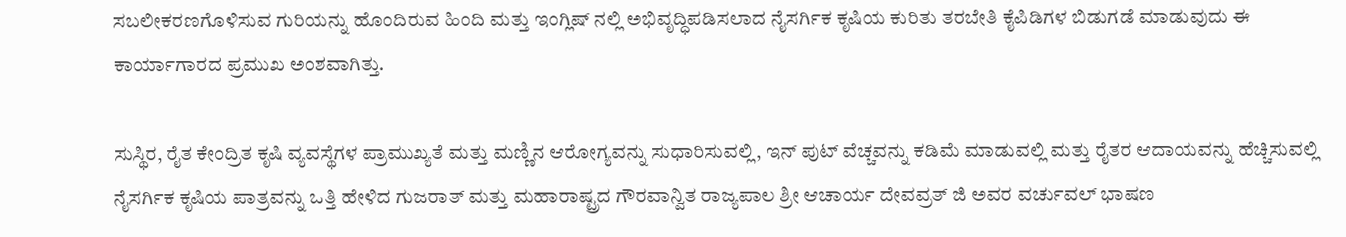ಸಬಲೀಕರಣಗೊಳಿಸುವ ಗುರಿಯನ್ನು ಹೊಂದಿರುವ ಹಿಂದಿ ಮತ್ತು ಇಂಗ್ಲಿಷ್ ನಲ್ಲಿ ಅಭಿವೃದ್ಧಿಪಡಿಸಲಾದ ನೈಸರ್ಗಿಕ ಕೃಷಿಯ ಕುರಿತು ತರಬೇತಿ ಕೈಪಿಡಿಗಳ ಬಿಡುಗಡೆ ಮಾಡುವುದು ಈ ಕಾರ್ಯಾಗಾರದ ಪ್ರಮುಖ ಅಂಶವಾಗಿತ್ತು.

ಸುಸ್ಥಿರ, ರೈತ ಕೇಂದ್ರಿತ ಕೃಷಿ ವ್ಯವಸ್ಥೆಗಳ ಪ್ರಾಮುಖ್ಯತೆ ಮತ್ತು ಮಣ್ಣಿನ ಆರೋಗ್ಯವನ್ನು ಸುಧಾರಿಸುವಲ್ಲಿ, ಇನ್ ಪುಟ್ ವೆಚ್ಚವನ್ನು ಕಡಿಮೆ ಮಾಡುವಲ್ಲಿ ಮತ್ತು ರೈತರ ಆದಾಯವನ್ನು ಹೆಚ್ಚಿಸುವಲ್ಲಿ ನೈಸರ್ಗಿಕ ಕೃಷಿಯ ಪಾತ್ರವನ್ನು ಒತ್ತಿ ಹೇಳಿದ ಗುಜರಾತ್ ಮತ್ತು ಮಹಾರಾಷ್ಟ್ರದ ಗೌರವಾನ್ವಿತ ರಾಜ್ಯಪಾಲ ಶ್ರೀ ಆಚಾರ್ಯ ದೇವವ್ರತ್ ಜಿ ಅವರ ವರ್ಚುವಲ್ ಭಾಷಣ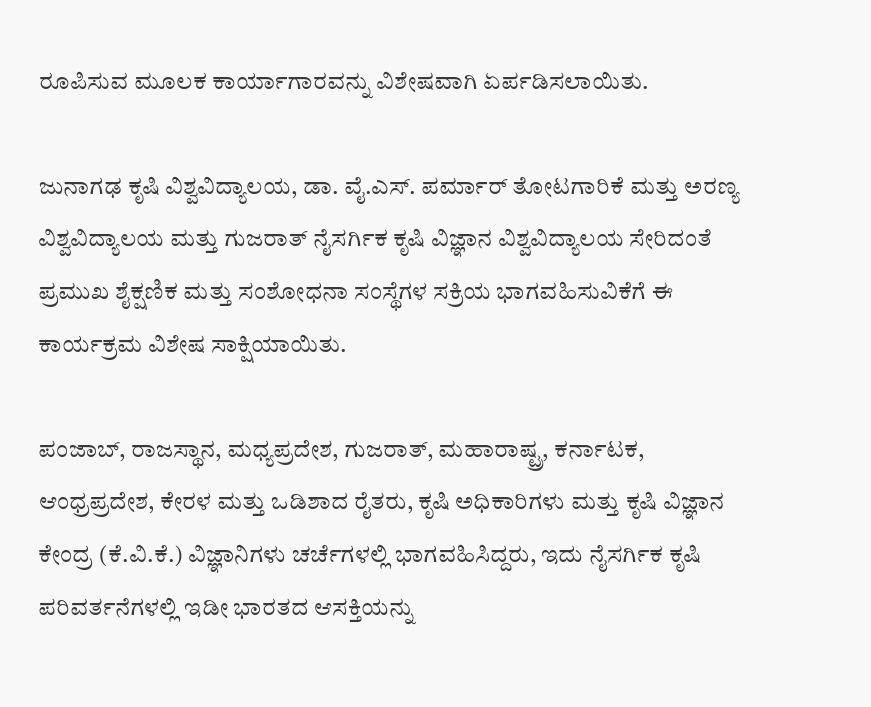ರೂಪಿಸುವ ಮೂಲಕ ಕಾರ್ಯಾಗಾರವನ್ನು ವಿಶೇಷವಾಗಿ ಏರ್ಪಡಿಸಲಾಯಿತು.

ಜುನಾಗಢ ಕೃಷಿ ವಿಶ್ವವಿದ್ಯಾಲಯ, ಡಾ. ವೈ.ಎಸ್. ಪರ್ಮಾರ್ ತೋಟಗಾರಿಕೆ ಮತ್ತು ಅರಣ್ಯ ವಿಶ್ವವಿದ್ಯಾಲಯ ಮತ್ತು ಗುಜರಾತ್ ನೈಸರ್ಗಿಕ ಕೃಷಿ ವಿಜ್ಞಾನ ವಿಶ್ವವಿದ್ಯಾಲಯ ಸೇರಿದಂತೆ ಪ್ರಮುಖ ಶೈಕ್ಷಣಿಕ ಮತ್ತು ಸಂಶೋಧನಾ ಸಂಸ್ಥೆಗಳ ಸಕ್ರಿಯ ಭಾಗವಹಿಸುವಿಕೆಗೆ ಈ ಕಾರ್ಯಕ್ರಮ ವಿಶೇಷ ಸಾಕ್ಷಿಯಾಯಿತು.

ಪಂಜಾಬ್, ರಾಜಸ್ಥಾನ, ಮಧ್ಯಪ್ರದೇಶ, ಗುಜರಾತ್, ಮಹಾರಾಷ್ಟ್ರ, ಕರ್ನಾಟಕ, ಆಂಧ್ರಪ್ರದೇಶ, ಕೇರಳ ಮತ್ತು ಒಡಿಶಾದ ರೈತರು, ಕೃಷಿ ಅಧಿಕಾರಿಗಳು ಮತ್ತು ಕೃಷಿ ವಿಜ್ಞಾನ ಕೇಂದ್ರ (ಕೆ.ವಿ.ಕೆ.) ವಿಜ್ಞಾನಿಗಳು ಚರ್ಚೆಗಳಲ್ಲಿ ಭಾಗವಹಿಸಿದ್ದರು, ಇದು ನೈಸರ್ಗಿಕ ಕೃಷಿ ಪರಿವರ್ತನೆಗಳಲ್ಲಿ ಇಡೀ ಭಾರತದ ಆಸಕ್ತಿಯನ್ನು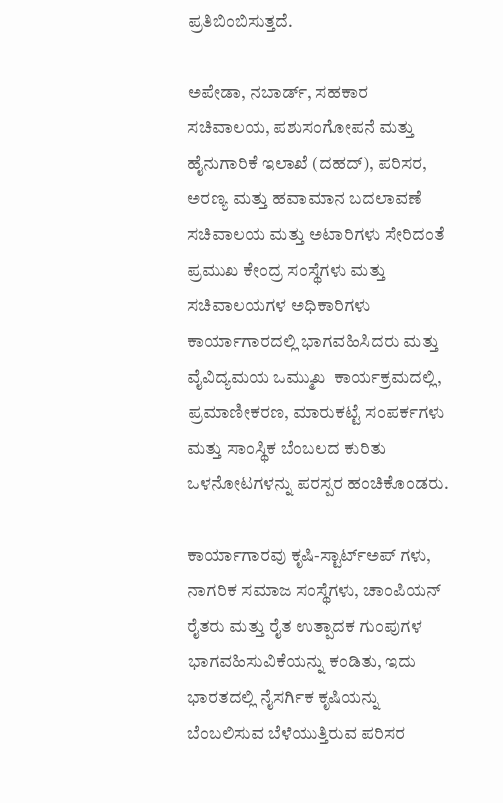ಪ್ರತಿಬಿಂಬಿಸುತ್ತದೆ.

ಅಪೇಡಾ, ನಬಾರ್ಡ್, ಸಹಕಾರ ಸಚಿವಾಲಯ, ಪಶುಸಂಗೋಪನೆ ಮತ್ತು ಹೈನುಗಾರಿಕೆ ಇಲಾಖೆ (ದಹದ್), ಪರಿಸರ, ಅರಣ್ಯ ಮತ್ತು ಹವಾಮಾನ ಬದಲಾವಣೆ ಸಚಿವಾಲಯ ಮತ್ತು ಅಟಾರಿಗಳು ಸೇರಿದಂತೆ ಪ್ರಮುಖ ಕೇಂದ್ರ ಸಂಸ್ಥೆಗಳು ಮತ್ತು ಸಚಿವಾಲಯಗಳ ಅಧಿಕಾರಿಗಳು ಕಾರ್ಯಾಗಾರದಲ್ಲಿ ಭಾಗವಹಿಸಿದರು ಮತ್ತು ವೈವಿದ್ಯಮಯ ಒಮ್ಮುಖ  ಕಾರ್ಯಕ್ರಮದಲ್ಲಿ, ಪ್ರಮಾಣೀಕರಣ, ಮಾರುಕಟ್ಟೆ ಸಂಪರ್ಕಗಳು ಮತ್ತು ಸಾಂಸ್ಥಿಕ ಬೆಂಬಲದ ಕುರಿತು ಒಳನೋಟಗಳನ್ನು ಪರಸ್ಪರ ಹಂಚಿಕೊಂಡರು.

ಕಾರ್ಯಾಗಾರವು ಕೃಷಿ-ಸ್ಟಾರ್ಟ್ಅಪ್ ಗಳು, ನಾಗರಿಕ ಸಮಾಜ ಸಂಸ್ಥೆಗಳು, ಚಾಂಪಿಯನ್ ರೈತರು ಮತ್ತು ರೈತ ಉತ್ಪಾದಕ ಗುಂಪುಗಳ ಭಾಗವಹಿಸುವಿಕೆಯನ್ನು ಕಂಡಿತು, ಇದು ಭಾರತದಲ್ಲಿ ನೈಸರ್ಗಿಕ ಕೃಷಿಯನ್ನು ಬೆಂಬಲಿಸುವ ಬೆಳೆಯುತ್ತಿರುವ ಪರಿಸರ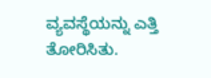ವ್ಯವಸ್ಥೆಯನ್ನು ಎತ್ತಿ ತೋರಿಸಿತು.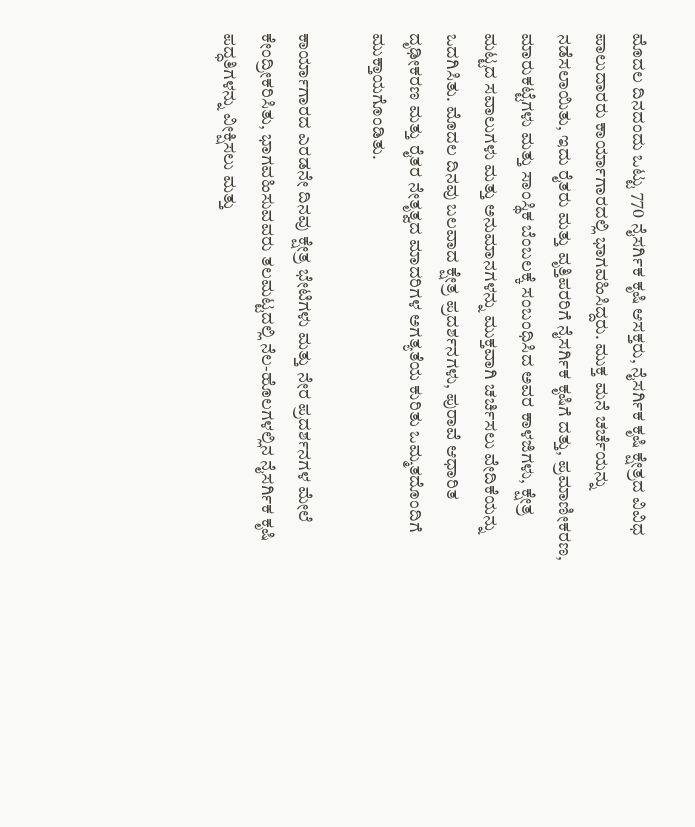ಮೊದಲ ದಿನದಂದು ಒಟ್ಟು 770 ನೈಸರ್ಗಿಕ ಕೃಷಿ ಆಸಕ್ತರು, ನೈಸರ್ಗಿಕ ಕೃಷಿ ಕ್ಷೇತ್ರದ ವಿವಿಧ ಪಾಲುದಾರರು ಕಾರ್ಯಾಗಾರದಲ್ಲಿ ಭಾಗವಹಿಸಿದ್ದರು. ಮುಕ್ತ ಮನೆ ಚರ್ಚೆಯನ್ನು ನಡೆಸಲಾಯಿತು, ಇದು ರೈತರು ಮತ್ತು ವೃತ್ತಿಪರರಿಗೆ ನೈಸರ್ಗಿಕ ಕೃಷಿಗೆ ದತ್ತು, ಪ್ರಮಾಣೀಕರಣ, ಮಾರುಕಟ್ಟೆಗಳು ಮತ್ತು ಸಾಂಸ್ಥಿಕ ಬೆಂಬಲಕ್ಕೆ ಸಂಬಂಧಿಸಿದ ಅವರ ಕಾಳಜಿಗಳು, ಕ್ಷೇತ್ರ ಮಟ್ಟದ ಸವಾಲುಗಳು ಮತ್ತು ಅನುಮಾನಗಳನ್ನು ಮುಕ್ತವಾಗಿ ಚರ್ಚಿಸಲು ವೇದಿಕೆಯನ್ನು ಒದಗಿಸಿತು. ಮೊದಲ ದಿನವು ಬಲವಾದ ಕ್ಷೇತ್ರ ಪ್ರದರ್ಶನಗಳು, ಪುರಾವೆ ಆಧಾರಿತ ದೃಢೀಕರಣ ಮತ್ತು ರೈತರ ನೇತೃತ್ವದ ಮಾದರಿಗಳ ಅಗತ್ಯತೆಯ ಕುರಿತು ಒಮ್ಮತದೊಂದಿಗೆ ಮುಕ್ತಾಯಗೊಂಡಿತು.

ಕಾರ್ಯಾಗಾರದ ಎರಡನೇ ದಿನವು ಕ್ಷೇತ್ರ ಭೇಟಿಗಳು ಮತ್ತು ನೇರ ಪ್ರದರ್ಶನಗಳ ಮೇಲೆ ಕೇಂದ್ರೀಕರಿಸಿತು, ಭಾಗವಹಿಸುವವರು ತಲಮಟ್ಟದಲ್ಲಿ ನೆಲ-ಹೊಲಗಳಲ್ಲಿನ ನೈಸರ್ಗಿಕ ಕೃಷಿ ಪದ್ಧತಿಗಳನ್ನು ವೀಕ್ಷಿಸಲು ಮತ್ತು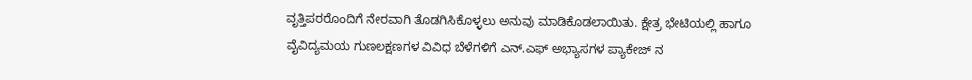ವೃತ್ತಿಪರರೊಂದಿಗೆ ನೇರವಾಗಿ ತೊಡಗಿಸಿಕೊಳ್ಳಲು ಅನುವು ಮಾಡಿಕೊಡಲಾಯಿತು. ಕ್ಷೇತ್ರ ಭೇಟಿಯಲ್ಲಿ ಹಾಗೂ ವೈವಿದ್ಯಮಯ ಗುಣಲಕ್ಷಣಗಳ ವಿವಿಧ ಬೆಳೆಗಳಿಗೆ ಎನ್.ಎಫ್ ಅಭ್ಯಾಸಗಳ ಪ್ಯಾಕೇಜ್ ನ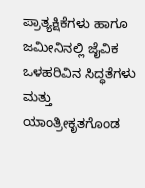ಪ್ರಾತ್ಯಕ್ಷಿಕೆಗಳು ಹಾಗೂ ಜಮೀನಿನಲ್ಲಿ ಜೈವಿಕ ಒಳಹರಿವಿನ ಸಿದ್ಧತೆಗಳು ಮತ್ತು ಯಾಂತ್ರೀಕೃತಗೊಂಡ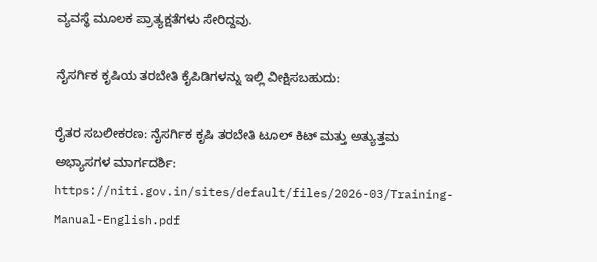ವ್ಯವಸ್ಥೆ ಮೂಲಕ ಪ್ರಾತ್ಯಕ್ಷತೆಗಳು ಸೇರಿದ್ದವು.

ನೈಸರ್ಗಿಕ ಕೃಷಿಯ ತರಬೇತಿ ಕೈಪಿಡಿಗಳನ್ನು ಇಲ್ಲಿ ವೀಕ್ಷಿಸಬಹುದು:

ರೈತರ ಸಬಲೀಕರಣ: ನೈಸರ್ಗಿಕ ಕೃಷಿ ತರಬೇತಿ ಟೂಲ್ ಕಿಟ್ ಮತ್ತು ಅತ್ಯುತ್ತಮ ಅಭ್ಯಾಸಗಳ ಮಾರ್ಗದರ್ಶಿ: https://niti.gov.in/sites/default/files/2026-03/Training-Manual-English.pdf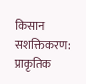किसान सशक्तिकरण: प्राकृतिक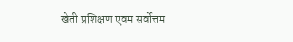खेती प्रशिक्षण एवम सर्वोत्तम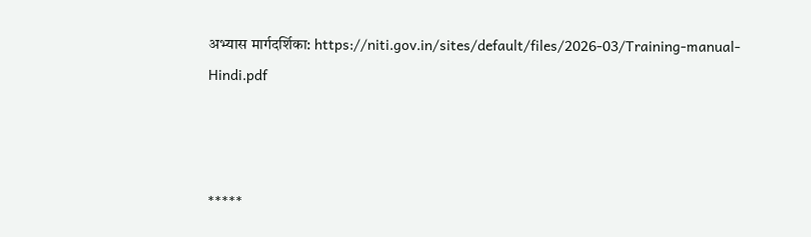अभ्यास मार्गदर्शिका: https://niti.gov.in/sites/default/files/2026-03/Training-manual-Hindi.pdf



*****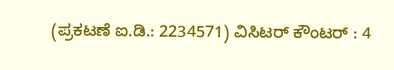(ಪ್ರಕಟಣೆ ಐ.ಡಿ.: 2234571) ವಿಸಿಟರ್ ಕೌಂಟರ್ : 4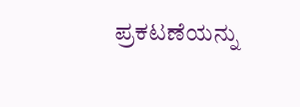ಪ್ರಕಟಣೆಯನ್ನು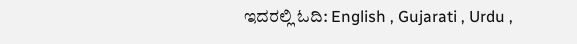ಇದರಲ್ಲಿ ಓದಿ: English , Gujarati , Urdu ,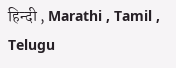हिन्दी , Marathi , Tamil , Telugu